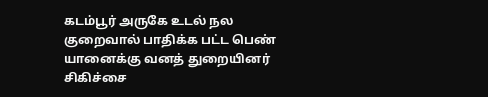கடம்பூர் அருகே உடல் நல குறைவால் பாதிக்க பட்ட பெண் யானைக்கு வனத் துறையினர் சிகிச்சை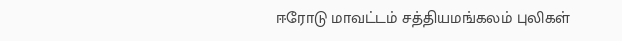ஈரோடு மாவட்டம் சத்தியமங்கலம் புலிகள்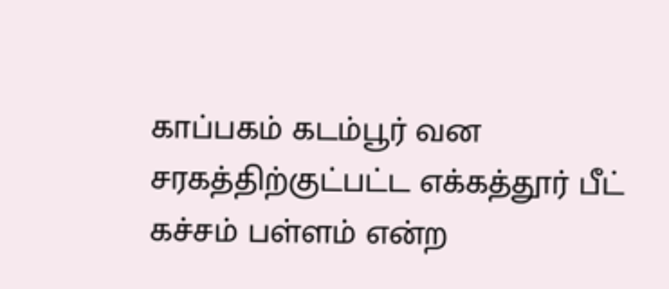காப்பகம் கடம்பூர் வன சரகத்திற்குட்பட்ட எக்கத்தூர் பீட் கச்சம் பள்ளம் என்ற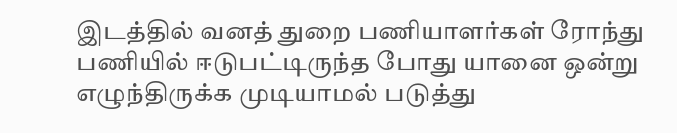இடத்தில் வனத் துறை பணியாளர்கள் ரோந்து பணியில் ஈடுபட்டிருந்த போது யானை ஒன்று எழுந்திருக்க முடியாமல் படுத்து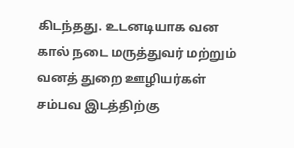கிடந்தது. உடனடியாக வன கால் நடை மருத்துவர் மற்றும் வனத் துறை ஊழியர்கள் சம்பவ இடத்திற்கு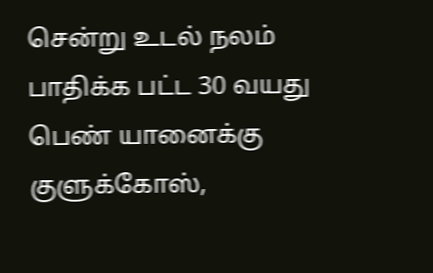சென்று உடல் நலம் பாதிக்க பட்ட 30 வயது பெண் யானைக்கு குளுக்கோஸ்,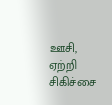ஊசி, ஏற்றி சிகிச்சை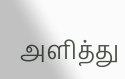அளித்து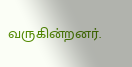வருகின்றனர்.